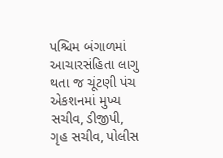પશ્ચિમ બંગાળમાં આચારસંહિતા લાગુ થતા જ ચૂંટણી પંચ એકશનમાં મુખ્ય સચીવ, ડીજીપી, ગૃહ સચીવ, પોલીસ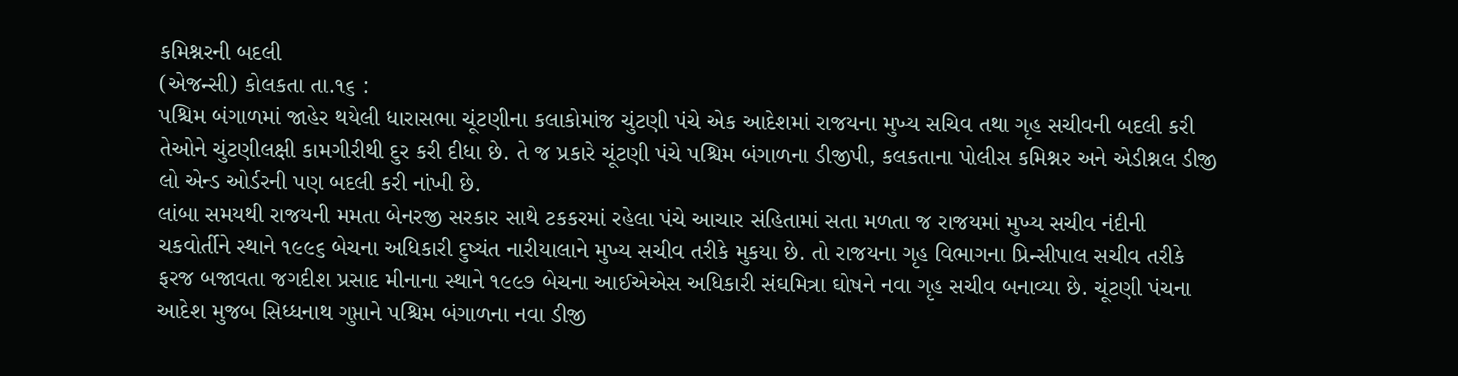કમિશ્નરની બદલી
(એજન્સી) કોલકતા તા.૧૬ :
પશ્ચિમ બંગાળમાં જાહેર થયેલી ધારાસભા ચૂંટણીના કલાકોમાંજ ચુંટણી પંચે એક આદેશમાં રાજયના મુખ્ય સચિવ તથા ગૃહ સચીવની બદલી કરી તેઓને ચુંટણીલક્ષી કામગીરીથી દુર કરી દીધા છે. તે જ પ્રકારે ચૂંટણી પંચે પશ્ચિમ બંગાળના ડીજીપી, કલકતાના પોલીસ કમિશ્નર અને એડીશ્નલ ડીજી લો એન્ડ ઓર્ડરની પણ બદલી કરી નાંખી છે.
લાંબા સમયથી રાજયની મમતા બેનરજી સરકાર સાથે ટકકરમાં રહેલા પંચે આચાર સંહિતામાં સતા મળતા જ રાજયમાં મુખ્ય સચીવ નંદીની ચકવોર્તીને સ્થાને ૧૯૯૬ બેચના અધિકારી દુષ્યંત નારીયાલાને મુખ્ય સચીવ તરીકે મુકયા છે. તો રાજયના ગૃહ વિભાગના પ્રિન્સીપાલ સચીવ તરીકે ફરજ બજાવતા જગદીશ પ્રસાદ મીનાના સ્થાને ૧૯૯૭ બેચના આઈએએસ અધિકારી સંઘમિત્રા ઘોષને નવા ગૃહ સચીવ બનાવ્યા છે. ચૂંટણી પંચના આદેશ મુજબ સિધ્ધનાથ ગુપ્તાને પશ્ચિમ બંગાળના નવા ડીજી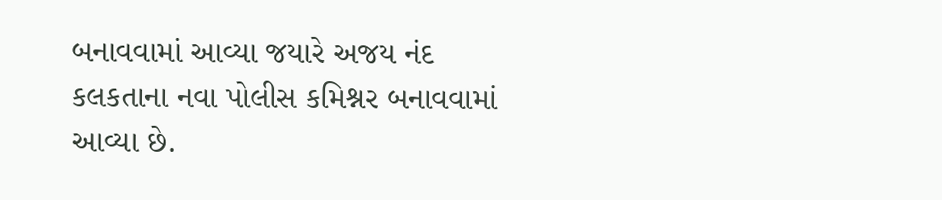બનાવવામાં આવ્યા જયારે અજય નંદ કલકતાના નવા પોલીસ કમિશ્નર બનાવવામાં આવ્યા છે.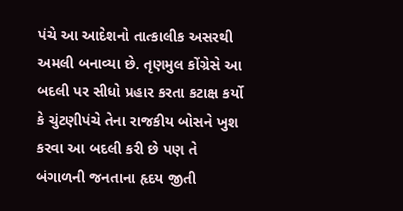પંચે આ આદેશનો તાત્કાલીક અસરથી અમલી બનાવ્યા છે. તૃણમુલ કોંગ્રેસે આ બદલી પર સીધો પ્રહાર કરતા કટાક્ષ કર્યો કે ચુંટણીપંચે તેના રાજકીય બોસને ખુશ કરવા આ બદલી કરી છે પણ તે બંગાળની જનતાના હૃદય જીતી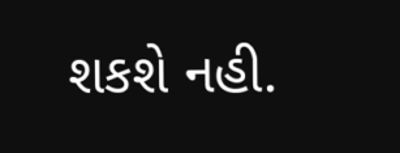શકશે નહી.